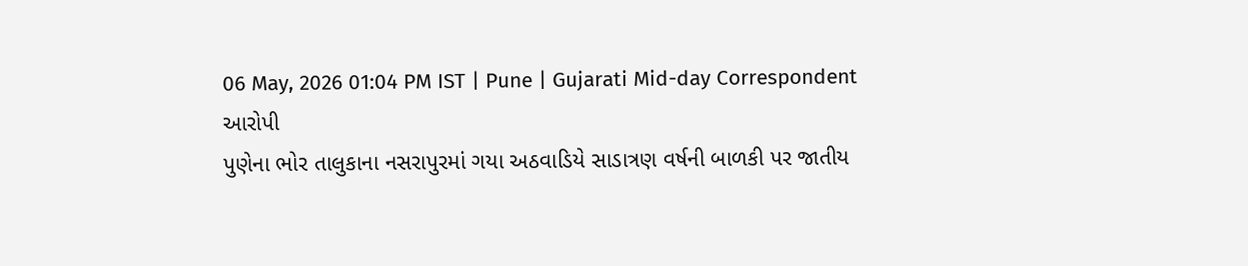06 May, 2026 01:04 PM IST | Pune | Gujarati Mid-day Correspondent
આરોપી
પુણેના ભોર તાલુકાના નસરાપુરમાં ગયા અઠવાડિયે સાડાત્રણ વર્ષની બાળકી પર જાતીય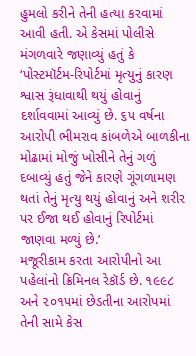હુમલો કરીને તેની હત્યા કરવામાં આવી હતી. એ કેસમાં પોલીસે મંગળવારે જણાવ્યું હતું કે ‘પોસ્ટમૉર્ટમ-રિપોર્ટમાં મૃત્યુનું કારણ શ્વાસ રૂંધાવાથી થયું હોવાનું દર્શાવવામાં આવ્યું છે. ૬૫ વર્ષના આરોપી ભીમરાવ કાંબળેએ બાળકીના મોઢામાં મોજું ખોસીને તેનું ગળું દબાવ્યું હતું જેને કારણે ગૂંગળામણ થતાં તેનું મૃત્યુ થયું હોવાનું અને શરીર પર ઈજા થઈ હોવાનું રિપોર્ટમાં જાણવા મળ્યું છે.’
મજૂરીકામ કરતા આરોપીનો આ પહેલાંનો ક્રિમિનલ રેકૉર્ડ છે. ૧૯૯૮ અને ૨૦૧૫માં છેડતીના આરોપમાં તેની સામે કેસ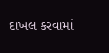દાખલ કરવામાં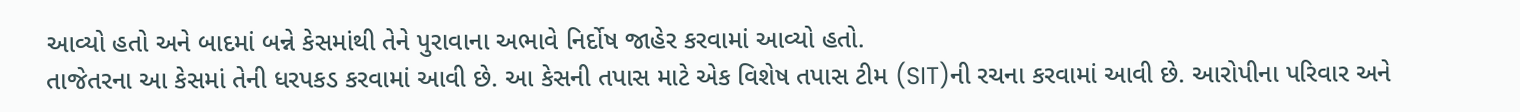આવ્યો હતો અને બાદમાં બન્ને કેસમાંથી તેને પુરાવાના અભાવે નિર્દોષ જાહેર કરવામાં આવ્યો હતો.
તાજેતરના આ કેસમાં તેની ધરપકડ કરવામાં આવી છે. આ કેસની તપાસ માટે એક વિશેષ તપાસ ટીમ (SIT)ની રચના કરવામાં આવી છે. આરોપીના પરિવાર અને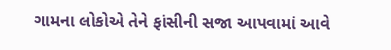ગામના લોકોએ તેને ફાંસીની સજા આપવામાં આવે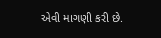એવી માગણી કરી છે.